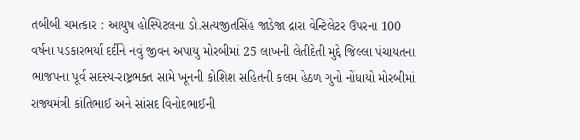તબીબી ચમત્કાર : આયુષ હોસ્પિટલના ડો.સત્યજીતસિંહ જાડેજા દ્રારા વેન્ટિલેટર ઉપરના 100 વર્ષના પડકારભર્યા દર્દીને નવું જીવન અપાયુ મોરબીમાં 25 લાખની લેતીદેતી મુદ્દે જિલ્લા પંચાયતના ભાજપના પૂર્વ સદસ્ય-રાષ્ટ્રભક્ત સામે ખૂનની કોશિશ સહિતની કલમ હેઠળ ગુનો નોંધાયો મોરબીમાં રાજ્યમંત્રી કાંતિભાઈ અને સાંસદ વિનોદભાઈની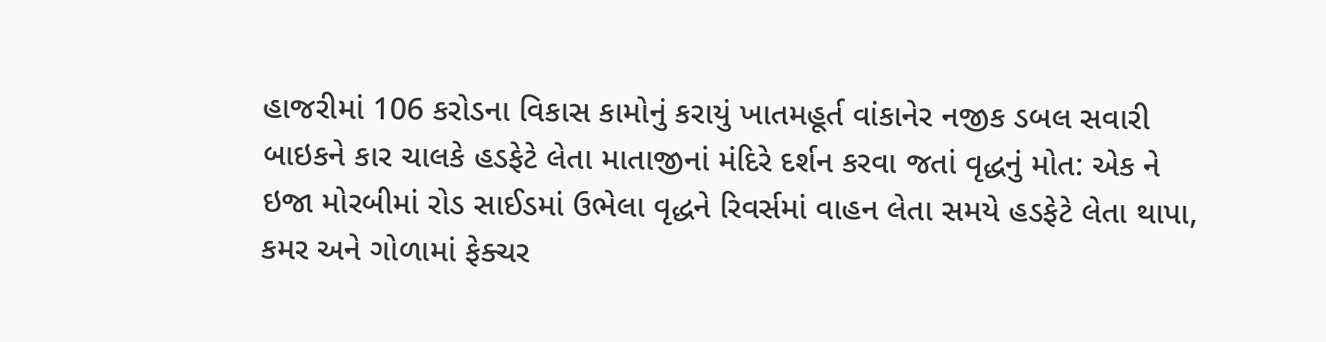હાજરીમાં 106 કરોડના વિકાસ કામોનું કરાયું ખાતમહૂર્ત વાંકાનેર નજીક ડબલ સવારી બાઇકને કાર ચાલકે હડફેટે લેતા માતાજીનાં મંદિરે દર્શન કરવા જતાં વૃદ્ધનું મોત: એક ને ઇજા મોરબીમાં રોડ સાઈડમાં ઉભેલા વૃદ્ધને રિવર્સમાં વાહન લેતા સમયે હડફેટે લેતા થાપા, કમર અને ગોળામાં ફેક્ચર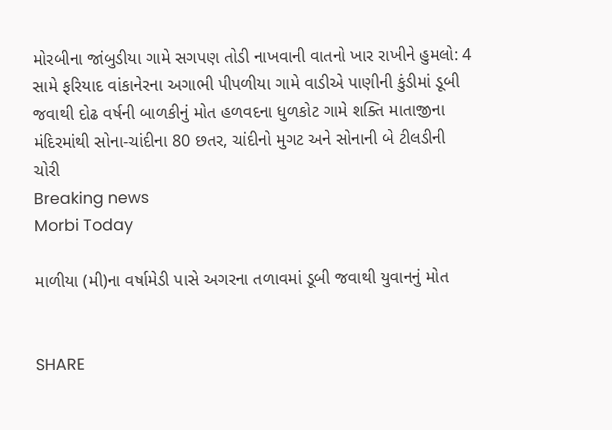મોરબીના જાંબુડીયા ગામે સગપણ તોડી નાખવાની વાતનો ખાર રાખીને હુમલો: 4 સામે ફરિયાદ વાંકાનેરના અગાભી પીપળીયા ગામે વાડીએ પાણીની કુંડીમાં ડૂબી જવાથી દોઢ વર્ષની બાળકીનું મોત હળવદના ધુળકોટ ગામે શક્તિ માતાજીના મંદિરમાંથી સોના-ચાંદીના 80 છતર, ચાંદીનો મુગટ અને સોનાની બે ટીલડીની ચોરી
Breaking news
Morbi Today

માળીયા (મી)ના વર્ષામેડી પાસે અગરના તળાવમાં ડૂબી જવાથી યુવાનનું મોત


SHARE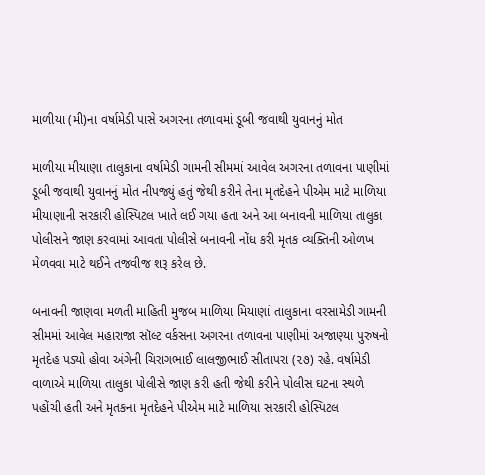માળીયા (મી)ના વર્ષામેડી પાસે અગરના તળાવમાં ડૂબી જવાથી યુવાનનું મોત

માળીયા મીયાણા તાલુકાના વર્ષામેડી ગામની સીમમાં આવેલ અગરના તળાવના પાણીમાં ડૂબી જવાથી યુવાનનું મોત નીપજ્યું હતું જેથી કરીને તેના મૃતદેહને પીએમ માટે માળિયા મીયાણાની સરકારી હોસ્પિટલ ખાતે લઈ ગયા હતા અને આ બનાવની માળિયા તાલુકા પોલીસને જાણ કરવામાં આવતા પોલીસે બનાવની નોંધ કરી મૃતક વ્યક્તિની ઓળખ મેળવવા માટે થઈને તજવીજ શરૂ કરેલ છે.

બનાવની જાણવા મળતી માહિતી મુજબ માળિયા મિયાણાં તાલુકાના વરસામેડી ગામની સીમમાં આવેલ મહારાજા સૉલ્ટ વર્કસના અગરના તળાવના પાણીમાં અજાણ્યા પુરુષનો મૃતદેહ પડ્યો હોવા અંગેની ચિરાગભાઈ લાલજીભાઈ સીતાપરા (૨૭) રહે. વર્ષામેડી વાળાએ માળિયા તાલુકા પોલીસે જાણ કરી હતી જેથી કરીને પોલીસ ઘટના સ્થળે પહોંચી હતી અને મૃતકના મૃતદેહને પીએમ માટે માળિયા સરકારી હોસ્પિટલ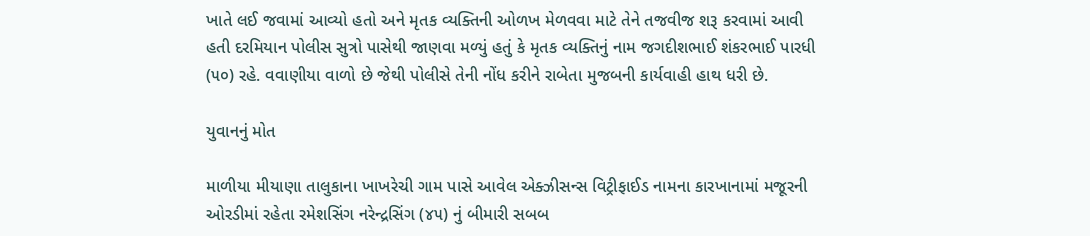ખાતે લઈ જવામાં આવ્યો હતો અને મૃતક વ્યક્તિની ઓળખ મેળવવા માટે તેને તજવીજ શરૂ કરવામાં આવી હતી દરમિયાન પોલીસ સુત્રો પાસેથી જાણવા મળ્યું હતું કે મૃતક વ્યક્તિનું નામ જગદીશભાઈ શંકરભાઈ પારધી (૫૦) રહે. વવાણીયા વાળો છે જેથી પોલીસે તેની નોંધ કરીને રાબેતા મુજબની કાર્યવાહી હાથ ધરી છે.

યુવાનનું મોત

માળીયા મીયાણા તાલુકાના ખાખરેચી ગામ પાસે આવેલ એક્ઝીસન્સ વિટ્રીફાઈડ નામના કારખાનામાં મજૂરની ઓરડીમાં રહેતા રમેશસિંગ નરેન્દ્રસિંગ (૪૫) નું બીમારી સબબ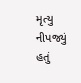મૃત્યુ નીપજ્યું હતું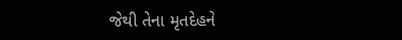જેથી તેના મૃતદેહને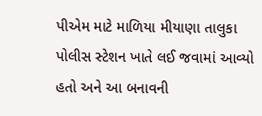પીએમ માટે માળિયા મીયાણા તાલુકા પોલીસ સ્ટેશન ખાતે લઈ જવામાં આવ્યો હતો અને આ બનાવની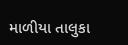માળીયા તાલુકા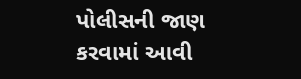પોલીસની જાણ કરવામાં આવી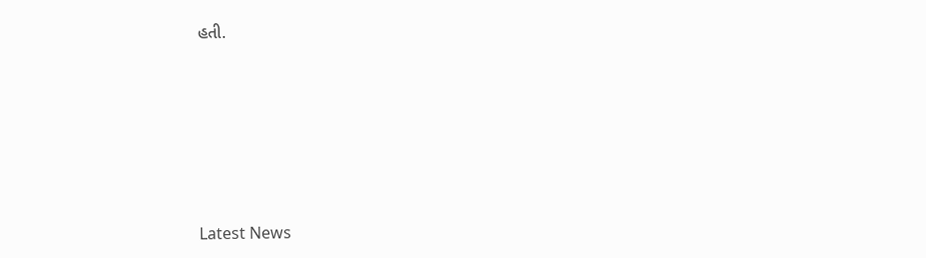હતી.






Latest News